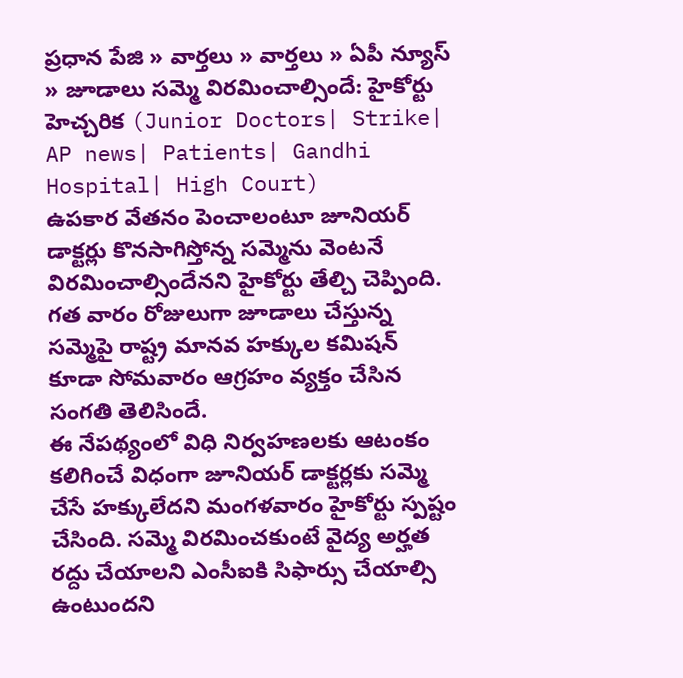ప్రధాన పేజి » వార్తలు » వార్తలు » ఏపీ న్యూస్ » జూడాలు సమ్మె విరమించాల్సిందే: హైకోర్టు హెచ్చరిక (Junior Doctors| Strike| AP news| Patients| Gandhi Hospital| High Court)
ఉపకార వేతనం పెంచాలంటూ జూనియర్ డాక్టర్లు కొనసాగిస్తోన్న సమ్మెను వెంటనే విరమించాల్సిందేనని హైకోర్టు తేల్చి చెప్పింది. గత వారం రోజులుగా జూడాలు చేస్తున్న సమ్మెపై రాష్ట్ర మానవ హక్కుల కమిషన్ కూడా సోమవారం ఆగ్రహం వ్యక్తం చేసిన సంగతి తెలిసిందే.
ఈ నేపథ్యంలో విధి నిర్వహణలకు ఆటంకం కలిగించే విధంగా జూనియర్ డాక్టర్లకు సమ్మె చేసే హక్కులేదని మంగళవారం హైకోర్టు స్పష్టం చేసింది. సమ్మె విరమించకుంటే వైద్య అర్హత రద్దు చేయాలని ఎంసీఐకి సిఫార్సు చేయాల్సి ఉంటుందని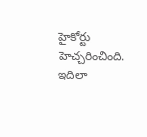హైకోర్టు హెచ్చరించింది.
ఇదిలా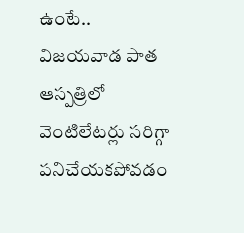ఉంటే.. విజయవాడ పాత ఆస్పత్రిలో వెంటిలేటర్లు సరిగ్గా పనిచేయకపోవడం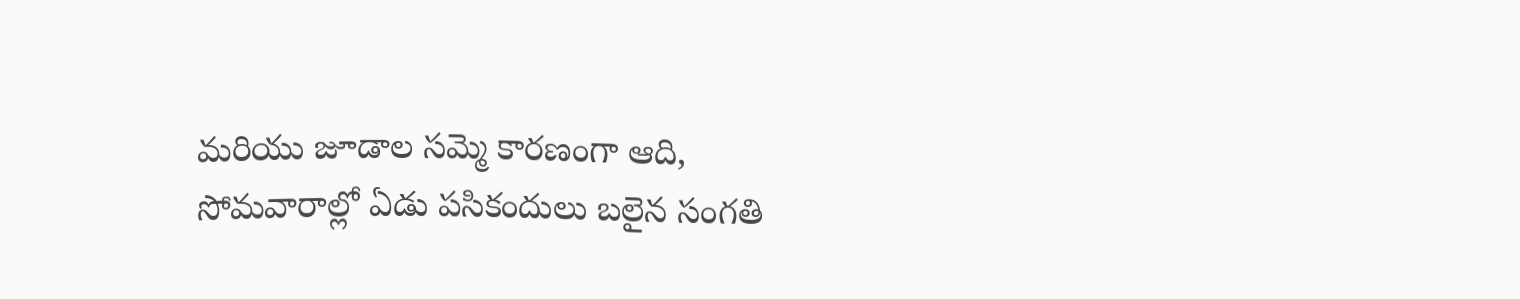మరియు జూడాల సమ్మె కారణంగా ఆది, సోమవారాల్లో ఏడు పసికందులు బలైన సంగతి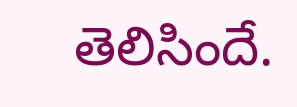తెలిసిందే.